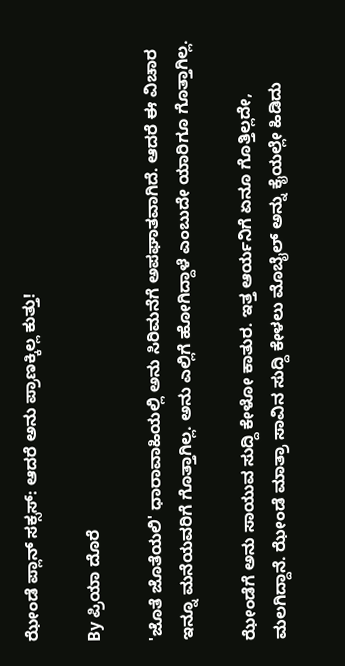ಝೇಂಡೆ ಪ್ಲಾನ್ ಸಕ್ಸಸ್: ಆದರೆ ಅನು ಪ್ರಾಣಕ್ಕಿಲ್ಲ ಕುತ್ತು!

By ಪ್ರಿಯಾ ದೊರೆ

'ಜೊತೆ ಜೊತೆಯಲಿ' ಧಾರಾವಾಹಿಯಲ್ಲಿ ಅನು ಸಿರಿಮನೆಗೆ ಅಪಘಾತವಾಗಿದೆ. ಆದರೆ ಈ ವಿಚಾರ ಇನ್ನೂ ಮನೆಯವರಿಗೆ ಗೊತ್ತಾಗಿಲ್ಲ. ಅನು ಎಲ್ಲಿಗೆ ಹೋಗಿದ್ದಾಳೆ ಎಂಬುದೇ ಯಾರಿಗೂ ಗೊತ್ತಾಗಿಲ್ಲ.

ಝೇಂಡೆಗೆ ಅನು ಸಾಯುವ ಸುದ್ದಿ ಕೇಳೋ ಕಾತುರ. ಇತ್ತ ಆರ್ಯನಿಗೆ ಏನೂ ಗೊತ್ತಿಲ್ಲದೇ, ಮಲಗಿದ್ದಾನೆ. ಝೇಂಡೆ ಮಾತ್ರಾ ಸಾವಿನ ಸುದ್ದಿ ಕೇಳಲು ಮೊಬೈಲ್ ಅನ್ನು ಕೈಯಲ್ಲೇ ಹಿಡಿದು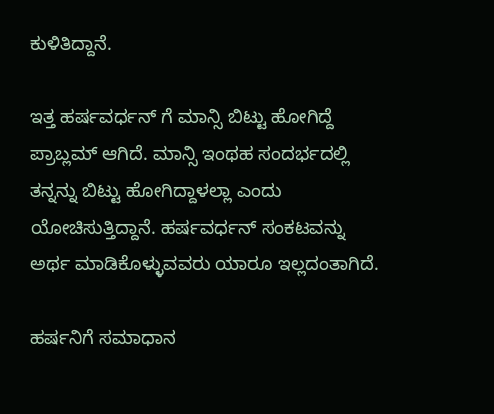ಕುಳಿತಿದ್ದಾನೆ.

ಇತ್ತ ಹರ್ಷವರ್ಧನ್ ಗೆ ಮಾನ್ಸಿ ಬಿಟ್ಟು ಹೋಗಿದ್ದೆ ಪ್ರಾಬ್ಲಮ್ ಆಗಿದೆ. ಮಾನ್ಸಿ ಇಂಥಹ ಸಂದರ್ಭದಲ್ಲಿ ತನ್ನನ್ನು ಬಿಟ್ಟು ಹೋಗಿದ್ದಾಳಲ್ಲಾ ಎಂದು ಯೋಚಿಸುತ್ತಿದ್ದಾನೆ. ಹರ್ಷವರ್ಧನ್ ಸಂಕಟವನ್ನು ಅರ್ಥ ಮಾಡಿಕೊಳ್ಳುವವರು ಯಾರೂ ಇಲ್ಲದಂತಾಗಿದೆ.

ಹರ್ಷನಿಗೆ ಸಮಾಧಾನ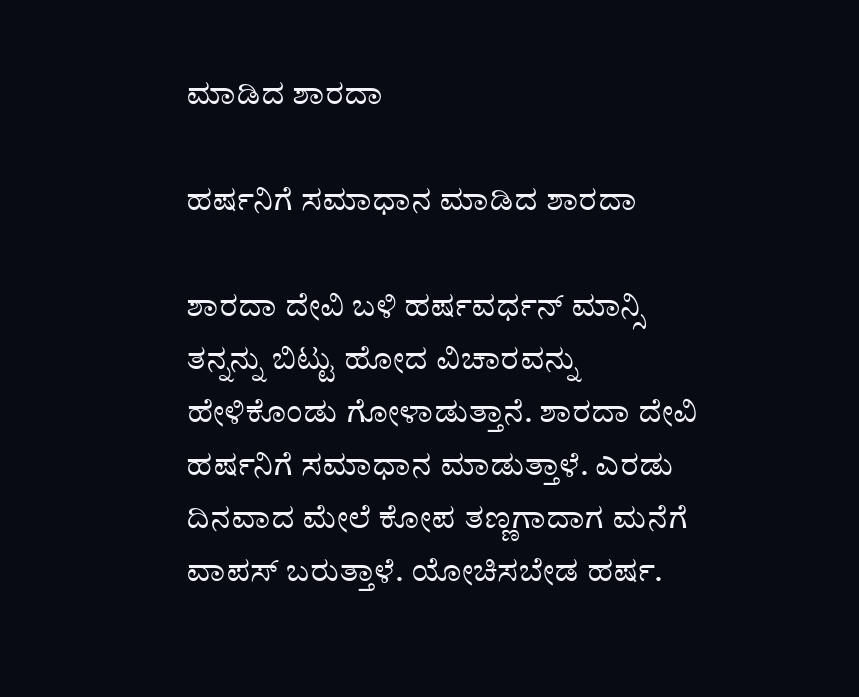ಮಾಡಿದ ಶಾರದಾ

ಹರ್ಷನಿಗೆ ಸಮಾಧಾನ ಮಾಡಿದ ಶಾರದಾ

ಶಾರದಾ ದೇವಿ ಬಳಿ ಹರ್ಷವರ್ಧನ್ ಮಾನ್ಸಿ ತನ್ನನ್ನು ಬಿಟ್ಟು ಹೋದ ವಿಚಾರವನ್ನು ಹೇಳಿಕೊಂಡು ಗೋಳಾಡುತ್ತಾನೆ. ಶಾರದಾ ದೇವಿ ಹರ್ಷನಿಗೆ ಸಮಾಧಾನ ಮಾಡುತ್ತಾಳೆ. ಎರಡು ದಿನವಾದ ಮೇಲೆ ಕೋಪ ತಣ್ಣಗಾದಾಗ ಮನೆಗೆ ವಾಪಸ್ ಬರುತ್ತಾಳೆ. ಯೋಚಿಸಬೇಡ ಹರ್ಷ.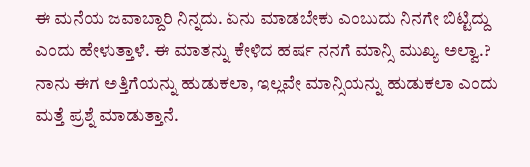ಈ ಮನೆಯ ಜವಾಬ್ದಾರಿ ನಿನ್ನದು. ಏನು ಮಾಡಬೇಕು ಎಂಬುದು ನಿನಗೇ ಬಿಟ್ಟಿದ್ದು ಎಂದು ಹೇಳುತ್ತಾಳೆ. ಈ ಮಾತನ್ನು ಕೇಳಿದ ಹರ್ಷ ನನಗೆ ಮಾನ್ಸಿ ಮುಖ್ಯ ಅಲ್ವಾ.? ನಾನು ಈಗ ಅತ್ತಿಗೆಯನ್ನು ಹುಡುಕಲಾ, ಇಲ್ಲವೇ ಮಾನ್ಸಿಯನ್ನು ಹುಡುಕಲಾ ಎಂದು ಮತ್ತೆ ಪ್ರಶ್ನೆ ಮಾಡುತ್ತಾನೆ.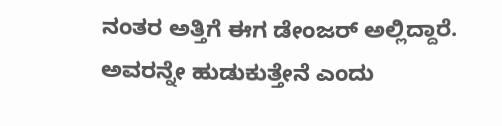ನಂತರ ಅತ್ತಿಗೆ ಈಗ ಡೇಂಜರ್ ಅಲ್ಲಿದ್ದಾರೆ. ಅವರನ್ನೇ ಹುಡುಕುತ್ತೇನೆ ಎಂದು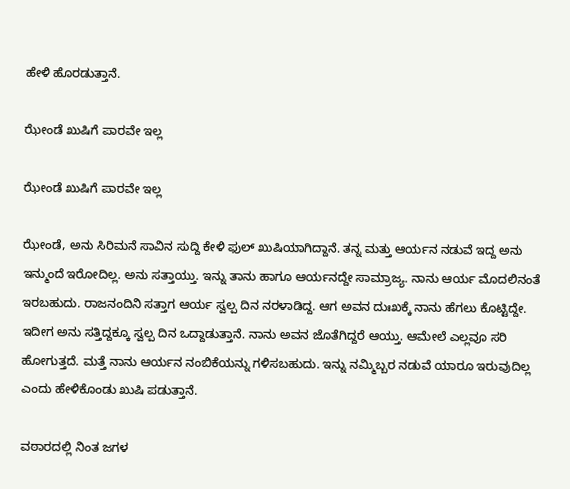ಹೇಳಿ ಹೊರಡುತ್ತಾನೆ.

ಝೇಂಡೆ ಖುಷಿಗೆ ಪಾರವೇ ಇಲ್ಲ

ಝೇಂಡೆ ಖುಷಿಗೆ ಪಾರವೇ ಇಲ್ಲ

ಝೇಂಡೆ, ಅನು ಸಿರಿಮನೆ ಸಾವಿನ ಸುದ್ದಿ ಕೇಳಿ ಫುಲ್ ಖುಷಿಯಾಗಿದ್ದಾನೆ. ತನ್ನ ಮತ್ತು ಆರ್ಯನ ನಡುವೆ ಇದ್ದ ಅನು ಇನ್ಮುಂದೆ ಇರೋದಿಲ್ಲ. ಅನು ಸತ್ತಾಯ್ತು. ಇನ್ನು ತಾನು ಹಾಗೂ ಆರ್ಯನದ್ದೇ ಸಾಮ್ರಾಜ್ಯ. ನಾನು ಆರ್ಯ ಮೊದಲಿನಂತೆ ಇರಬಹುದು. ರಾಜನಂದಿನಿ ಸತ್ತಾಗ ಆರ್ಯ ಸ್ವಲ್ಪ ದಿನ ನರಳಾಡಿದ್ದ. ಆಗ ಅವನ ದುಃಖಕ್ಕೆ ನಾನು ಹೆಗಲು ಕೊಟ್ಟಿದ್ದೇ. ಇದೀಗ ಅನು ಸತ್ತಿದ್ದಕ್ಕೂ ಸ್ವಲ್ಪ ದಿನ ಒದ್ದಾಡುತ್ತಾನೆ. ನಾನು ಅವನ ಜೊತೆಗಿದ್ದರೆ ಆಯ್ತು. ಆಮೇಲೆ ಎಲ್ಲವೂ ಸರಿ ಹೋಗುತ್ತದೆ. ಮತ್ತೆ ನಾನು ಆರ್ಯನ ನಂಬಿಕೆಯನ್ನು ಗಳಿಸಬಹುದು. ಇನ್ನು ನಮ್ಮಿಬ್ಬರ ನಡುವೆ ಯಾರೂ ಇರುವುದಿಲ್ಲ ಎಂದು ಹೇಳಿಕೊಂಡು ಖುಷಿ ಪಡುತ್ತಾನೆ.

ವಠಾರದಲ್ಲಿ ನಿಂತ ಜಗಳ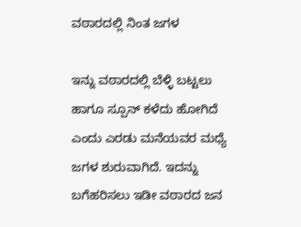ವಠಾರದಲ್ಲಿ ನಿಂತ ಜಗಳ

ಇನ್ನು ವಠಾರದಲ್ಲಿ ಬೆಳ್ಳಿ ಬಟ್ಟಲು ಹಾಗೂ ಸ್ಪೂನ್ ಕಳೆದು ಹೋಗಿದೆ ಎಂದು ಎರಡು ಮನೆಯವರ ಮಧ್ಯೆ ಜಗಳ ಶುರುವಾಗಿದೆ. ಇದನ್ನು ಬಗೆಹರಿಸಲು ಇಡೀ ವಠಾರದ ಜನ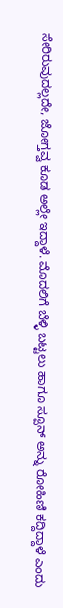ಸೇರಿರುವುದಲ್ಲದೇ, ಜೋಗ್ತವ್ವ ಕೂಡ ಅಲ್ಲೇ ಇದ್ದಾಳೆ. ಮೊದಲಿಗೆ ಬೆಳ್ಳಿ ಬಟ್ಟಲು ಹಾಗೂ ಸ್ಪೂನ್ ಅನ್ನು ರೋಹಿಣಿ ಕದ್ದಿದ್ದಾಳೆ ಎಂದು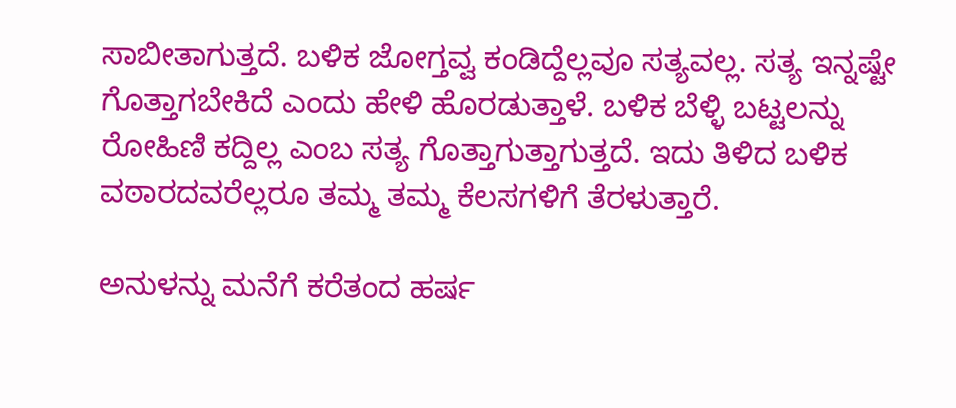ಸಾಬೀತಾಗುತ್ತದೆ. ಬಳಿಕ ಜೋಗ್ತವ್ವ ಕಂಡಿದ್ದೆಲ್ಲವೂ ಸತ್ಯವಲ್ಲ. ಸತ್ಯ ಇನ್ನಷ್ಟೇ ಗೊತ್ತಾಗಬೇಕಿದೆ ಎಂದು ಹೇಳಿ ಹೊರಡುತ್ತಾಳೆ. ಬಳಿಕ ಬೆಳ್ಳಿ ಬಟ್ಟಲನ್ನು ರೋಹಿಣಿ ಕದ್ದಿಲ್ಲ ಎಂಬ ಸತ್ಯ ಗೊತ್ತಾಗುತ್ತಾಗುತ್ತದೆ. ಇದು ತಿಳಿದ ಬಳಿಕ ವಠಾರದವರೆಲ್ಲರೂ ತಮ್ಮ ತಮ್ಮ ಕೆಲಸಗಳಿಗೆ ತೆರಳುತ್ತಾರೆ.

ಅನುಳನ್ನು ಮನೆಗೆ ಕರೆತಂದ ಹರ್ಷ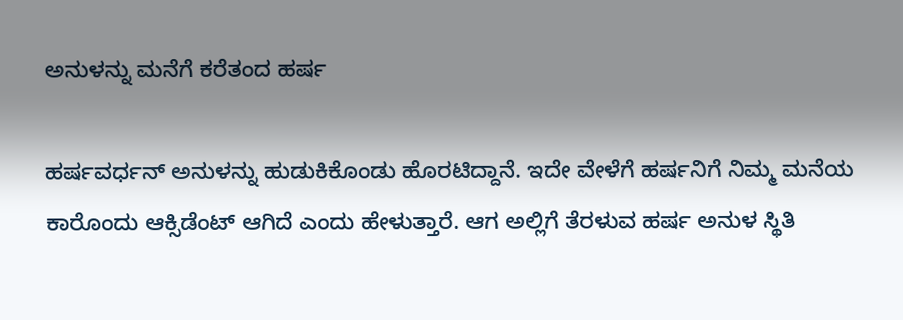ಅನುಳನ್ನು ಮನೆಗೆ ಕರೆತಂದ ಹರ್ಷ

ಹರ್ಷವರ್ಧನ್ ಅನುಳನ್ನು ಹುಡುಕಿಕೊಂಡು ಹೊರಟಿದ್ದಾನೆ. ಇದೇ ವೇಳೆಗೆ ಹರ್ಷನಿಗೆ ನಿಮ್ಮ ಮನೆಯ ಕಾರೊಂದು ಆಕ್ಸಿಡೆಂಟ್ ಆಗಿದೆ ಎಂದು ಹೇಳುತ್ತಾರೆ. ಆಗ ಅಲ್ಲಿಗೆ ತೆರಳುವ ಹರ್ಷ ಅನುಳ ಸ್ಥಿತಿ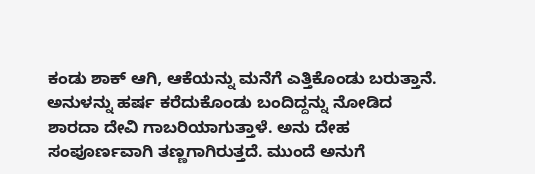ಕಂಡು ಶಾಕ್ ಆಗಿ, ಆಕೆಯನ್ನು ಮನೆಗೆ ಎತ್ತಿಕೊಂಡು ಬರುತ್ತಾನೆ. ಅನುಳನ್ನು ಹರ್ಷ ಕರೆದುಕೊಂಡು ಬಂದಿದ್ದನ್ನು ನೋಡಿದ ಶಾರದಾ ದೇವಿ ಗಾಬರಿಯಾಗುತ್ತಾಳೆ. ಅನು ದೇಹ ಸಂಪೂರ್ಣವಾಗಿ ತಣ್ಣಗಾಗಿರುತ್ತದೆ. ಮುಂದೆ ಅನುಗೆ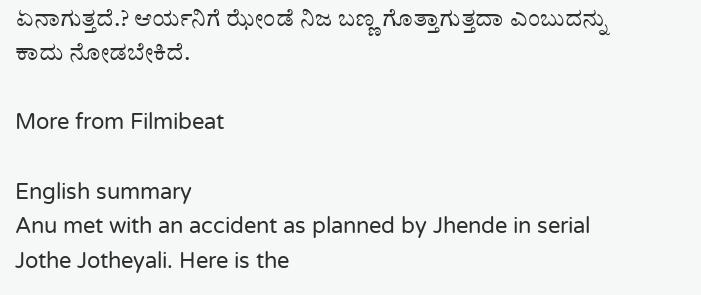ಏನಾಗುತ್ತದೆ.? ಆರ್ಯನಿಗೆ ಝೇಂಡೆ ನಿಜ ಬಣ್ಣ ಗೊತ್ತಾಗುತ್ತದಾ ಎಂಬುದನ್ನು ಕಾದು ನೋಡಬೇಕಿದೆ.

More from Filmibeat

English summary
Anu met with an accident as planned by Jhende in serial Jothe Jotheyali. Here is the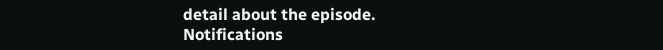detail about the episode.
Notifications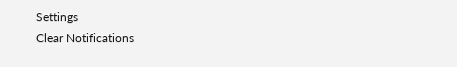Settings
Clear Notifications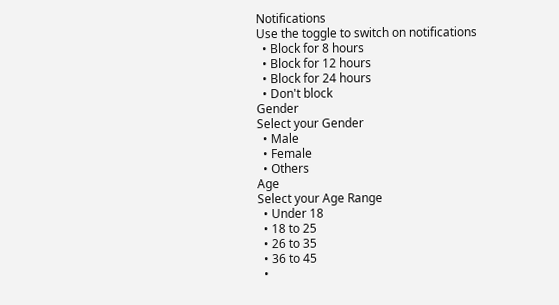Notifications
Use the toggle to switch on notifications
  • Block for 8 hours
  • Block for 12 hours
  • Block for 24 hours
  • Don't block
Gender
Select your Gender
  • Male
  • Female
  • Others
Age
Select your Age Range
  • Under 18
  • 18 to 25
  • 26 to 35
  • 36 to 45
  •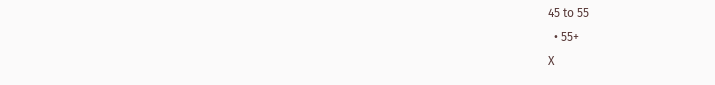45 to 55
  • 55+
X